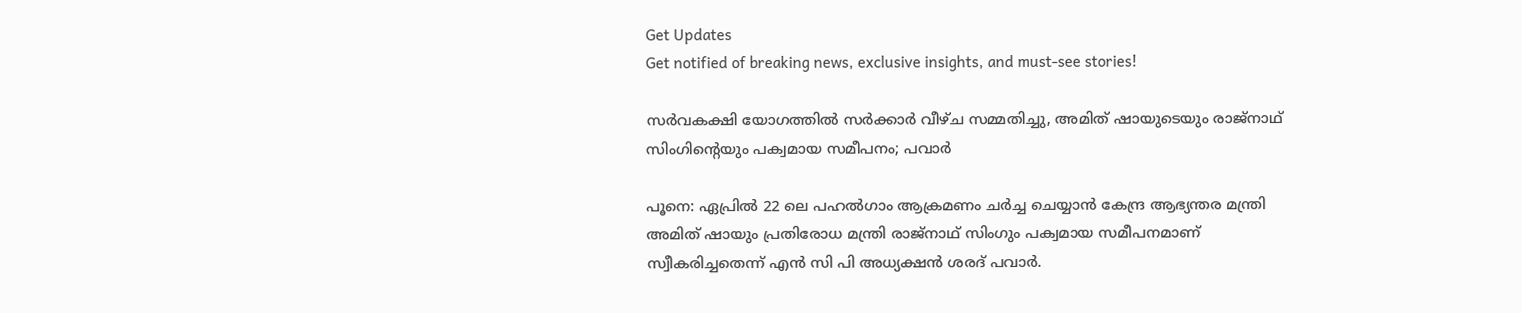Get Updates
Get notified of breaking news, exclusive insights, and must-see stories!

സർവകക്ഷി യോഗത്തിൽ സർക്കാർ വീഴ്ച സമ്മതിച്ചു, അമിത് ഷായുടെയും രാജ്നാഥ് സിംഗിന്റെയും പക്വമായ സമീപനം; പവാർ

പൂനെ: ഏപ്രിൽ 22 ലെ പഹൽഗാം ആക്രമണം ചർച്ച ചെയ്യാൻ കേന്ദ്ര ആഭ്യന്തര മന്ത്രി അമിത് ഷായും പ്രതിരോധ മന്ത്രി രാജ്നാഥ് സിംഗും പക്വമായ സമീപനമാണ് സ്വീകരിച്ചതെന്ന് എൻ സി പി അധ്യക്ഷൻ ശരദ് പവാർ.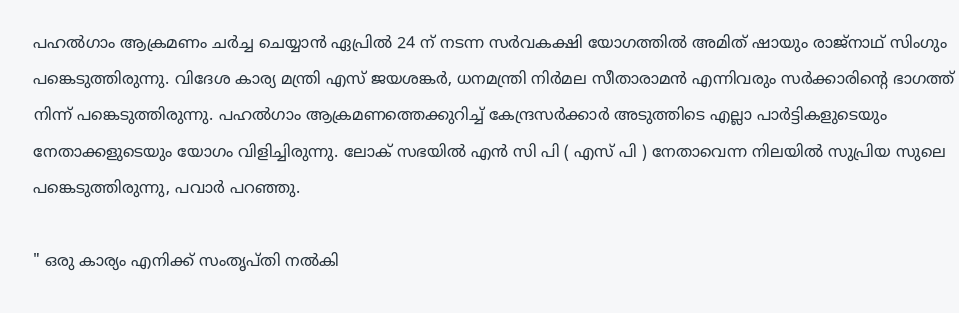പഹൽഗാം ആക്രമണം ചർച്ച ചെയ്യാൻ ഏപ്രിൽ 24 ന് നടന്ന സർവകക്ഷി യോഗത്തിൽ അമിത് ഷായും രാജ്നാഥ് സിംഗും പങ്കെടുത്തിരുന്നു. വിദേശ കാര്യ മന്ത്രി എസ് ജയശങ്കർ, ധനമന്ത്രി നിർമല സീതാരാമൻ എന്നിവരും സർക്കാരിന്റെ ഭാഗത്ത് നിന്ന് പങ്കെടുത്തിരുന്നു. പഹൽഗാം ആക്രമണത്തെക്കുറിച്ച് കേന്ദ്രസർക്കാർ അടുത്തിടെ എല്ലാ പാർട്ടികളുടെയും നേതാക്കളുടെയും യോഗം വിളിച്ചിരുന്നു. ലോക് സഭയിൽ എൻ സി പി ( എസ് പി ) നേതാവെന്ന നിലയിൽ സുപ്രിയ സുലെ പങ്കെടുത്തിരുന്നു, പവാർ പറഞ്ഞു.

" ഒരു കാര്യം എനിക്ക് സംതൃപ്തി നൽകി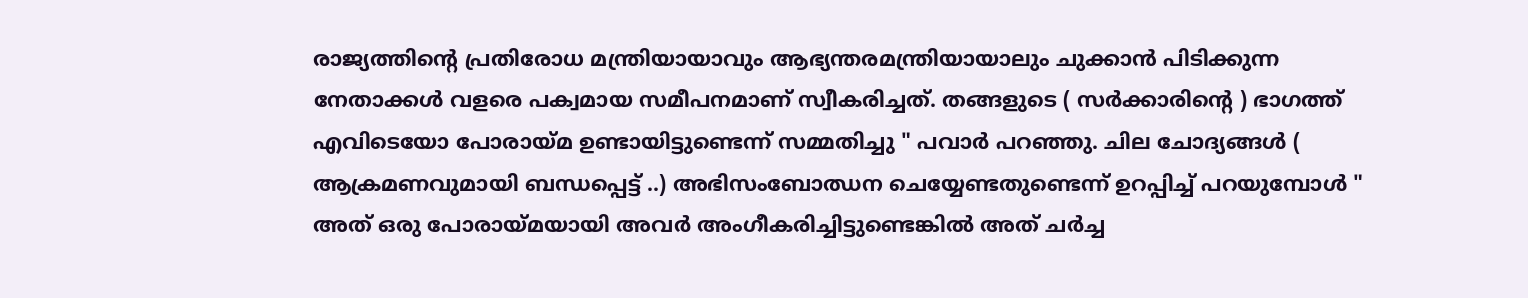രാജ്യത്തിന്റെ പ്രതിരോധ മന്ത്രിയായാവും ആഭ്യന്തരമന്ത്രിയായാലും ചുക്കാൻ പിടിക്കുന്ന നേതാക്കൾ വളരെ പക്വമായ സമീപനമാണ് സ്വീകരിച്ചത്. തങ്ങളുടെ ( സർക്കാരിന്റെ ) ഭാഗത്ത് എവിടെയോ പോരായ്മ ഉണ്ടായിട്ടുണ്ടെന്ന് സമ്മതിച്ചു " പവാർ പറഞ്ഞു. ചില ചോദ്യങ്ങൾ ( ആക്രമണവുമായി ബന്ധപ്പെട്ട് ..) അഭിസംബോഝന ചെയ്യേണ്ടതുണ്ടെന്ന് ഉറപ്പിച്ച് പറയുമ്പോൾ‌ " അത് ഒരു പോരായ്മയായി അവർ‌ അംഗീകരിച്ചിട്ടുണ്ടെങ്കിൽ അത് ചർച്ച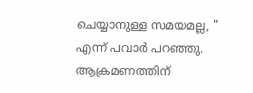ചെയ്യാനുള്ള സമയമല്ല, " എന്ന് പവാർ പറഞ്ഞു. ആക്രമണത്തിന്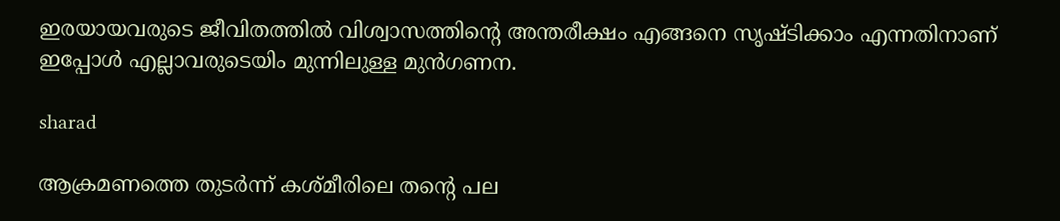ഇരയായവരുടെ ജീവിതത്തിൽ വിശ്വാസത്തിന്റെ അന്തരീക്ഷം എങ്ങനെ സൃഷ്ടിക്കാം എന്നതിനാണ് ഇപ്പോൾ എല്ലാവരുടെയിം മുന്നിലുള്ള മുൻഗണന.

sharad

ആക്രമണത്തെ തുടർന്ന് കശ്മീരിലെ തന്റെ പല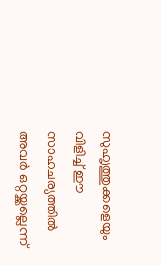സുഹ‍ൃത്തുക്കളെയും വിളിച്ച് ഈ സാഹചര്യത്തിൽ അവർ ഒറ്റയ്ക്കല്ലെന്ന്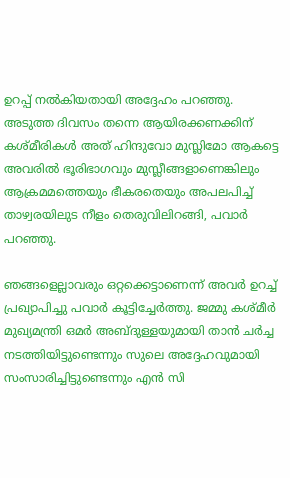ഉറപ്പ് നൽകിയതായി അദ്ദേഹം പറഞ്ഞു. അടുത്ത ദിവസം തന്നെ ആയിരക്കണക്കിന് കശ്മീരികൾ അത് ഹിന്ദുവോ മുസ്ലിമോ ആകട്ടെ അവരിൽ ഭൂരിഭാഗവും മുസ്ലീങ്ങളാണെങ്കിലും ആക്രമമത്തെയും ഭീകരതെയും അപലപിച്ച് താഴ്വരയിലുട നീളം തെരുവിലിറങ്ങി, പവാർ പറഞ്ഞു.

ഞങ്ങളെല്ലാവരും ഒറ്റക്കെട്ടാണെന്ന് അവർ ഉറച്ച് പ്രഖ്യാപിച്ചു പവാർ കൂട്ടിച്ചേർത്തു. ജമ്മു കശ്മീർ മുഖ്യമന്ത്രി ഒമർ അബ്ദുള്ളയുമായി താൻ ചർച്ച നടത്തിയിട്ടുണ്ടെന്നും സുലെ അദ്ദേഹവുമായി സംസാരിച്ചിട്ടുണ്ടെന്നും എൻ സി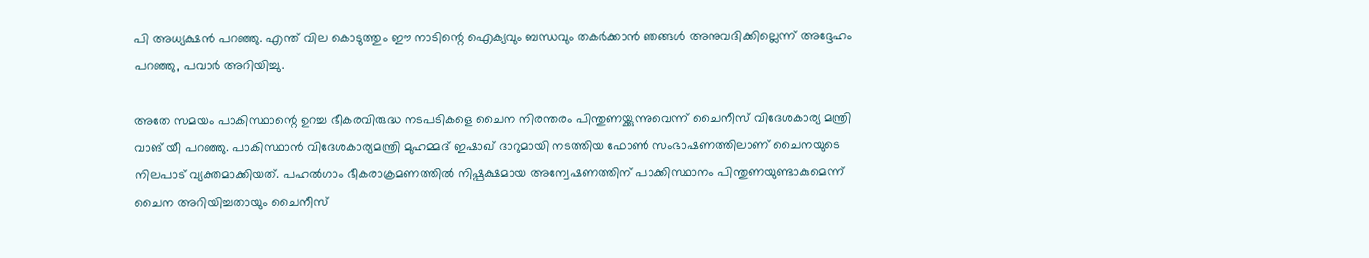പി അധ്യക്ഷൻ പറഞ്ഞു. എന്ത് വില കൊടുത്തും ഈ നാടിന്റെ ഐക്യവും ബന്ധവും തകർക്കാൻ ഞങ്ങൾ അനുവദിക്കില്ലെന്ന് അദ്ദേഹം പറഞ്ഞു, പവാർ അറിയിച്ചു.

അതേ സമയം പാകിസ്ഥാന്റെ ഉറച്ച ഭീകരവിരുദ്ധ നടപടികളെ ചൈന നിരന്തരം പിന്തുണയ്ക്കുന്നുവെന്ന് ചൈനീസ് വിദേശകാര്യ മന്ത്രി വാങ് യീ പറഞ്ഞു. പാകിസ്ഥാൻ വിദേശകാര്യമന്ത്രി മുഹമ്മദ് ഇഷാഖ് ദാറുമായി നടത്തിയ ഫോൺ സംഭാഷണത്തിലാണ് ചൈനയുടെ നിലപാട് വ്യക്തമാക്കിയത്. പഹൽഗാം ഭീകരാക്രമണത്തിൽ നിഷ്പക്ഷമായ അന്വേഷണത്തിന് പാക്കിസ്ഥാനം പിന്തുണയുണ്ടാകുമെന്ന് ചൈന അറിയിച്ചതായും ചൈനീസ്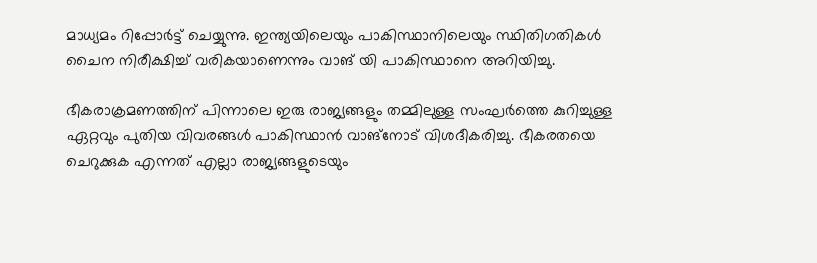മാധ്യമം റിപ്പോർട്ട് ചെയ്യുന്നു. ഇന്ത്യയിലെയും പാകിസ്ഥാനിലെയും സ്ഥിതിഗതികൾ ചൈന നിരീക്ഷിച്ച് വരികയാണെന്നും വാങ് യി പാകിസ്ഥാനെ അറിയിച്ചു.

ഭീകരാക്രമണത്തിന് പിന്നാലെ ഇരു രാജ്യങ്ങളും തമ്മിലുള്ള സംഘർത്തെ കുറിച്ചുള്ള ഏറ്റവും പുതിയ വിവരങ്ങൾ പാകിസ്ഥാൻ വാങ്നോട് വിശദീകരിച്ചു. ഭീകരതയെ ചെറുക്കുക എന്നത് എല്ലാ രാജ്യങ്ങളുടെയും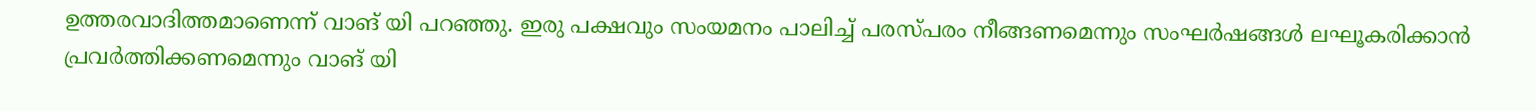ഉത്തരവാദിത്തമാണെന്ന് വാങ് യി പറഞ്ഞു. ഇരു പക്ഷവും സംയമനം പാലിച്ച് പരസ്പരം നീങ്ങണമെന്നും സംഘർഷങ്ങൾ ലഘൂകരിക്കാൻ പ്രവർത്തിക്കണമെന്നും വാങ് യി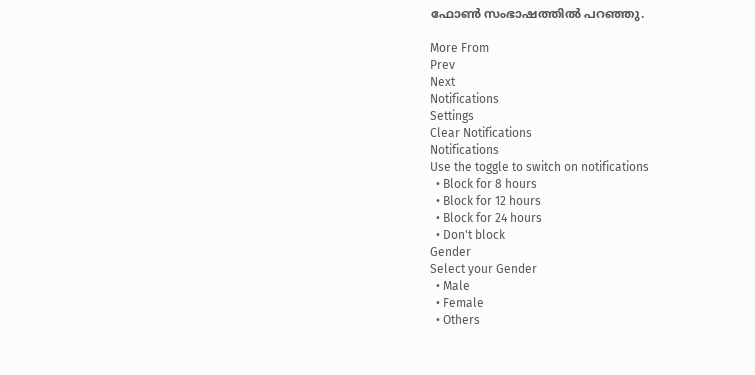ഫോൺ സംഭാഷത്തിൽ പറഞ്ഞു.

More From
Prev
Next
Notifications
Settings
Clear Notifications
Notifications
Use the toggle to switch on notifications
  • Block for 8 hours
  • Block for 12 hours
  • Block for 24 hours
  • Don't block
Gender
Select your Gender
  • Male
  • Female
  • Others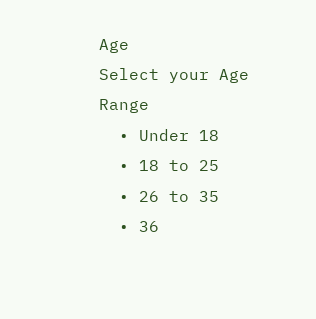Age
Select your Age Range
  • Under 18
  • 18 to 25
  • 26 to 35
  • 36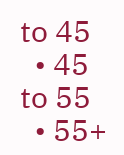to 45
  • 45 to 55
  • 55+